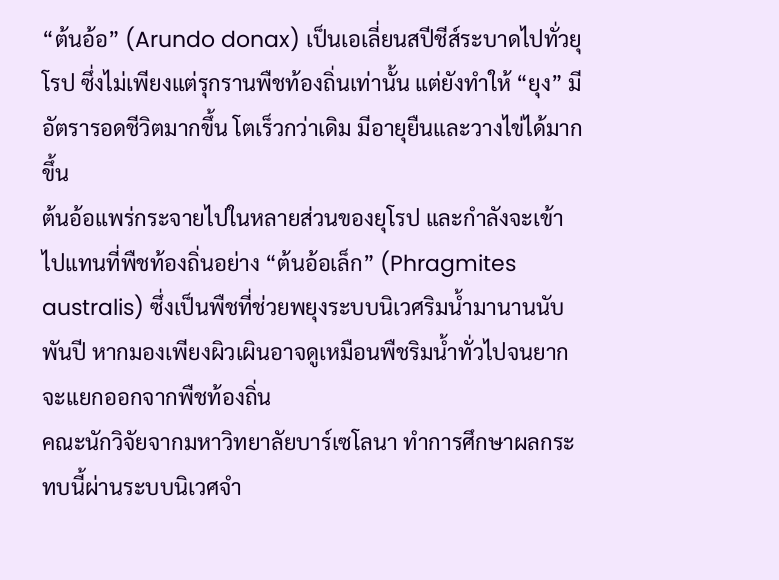“ต้นอ้อ” (Arundo donax) เป็นเอเลี่ยนสปีชีส์ระบาดไปทั่วยุโรป ซึ่งไม่เพียงแต่รุกรานพืชท้องถิ่นเท่านั้น แต่ยังทำให้ “ยุง” มีอัตรารอดชีวิตมากขึ้น โตเร็วกว่าเดิม มีอายุยืนและวางไข่ได้มากขึ้น
ต้นอ้อแพร่กระจายไปในหลายส่วนของยุโรป และกำลังจะเข้าไปแทนที่พืชท้องถิ่นอย่าง “ต้นอ้อเล็ก” (Phragmites australis) ซึ่งเป็นพืชที่ช่วยพยุงระบบนิเวศริมน้ำมานานนับพันปี หากมองเพียงผิวเผินอาจดูเหมือนพืชริมน้ำทั่วไปจนยากจะแยกออกจากพืชท้องถิ่น
คณะนักวิจัยจากมหาวิทยาลัยบาร์เซโลนา ทำการศึกษาผลกระทบนี้ผ่านระบบนิเวศจำ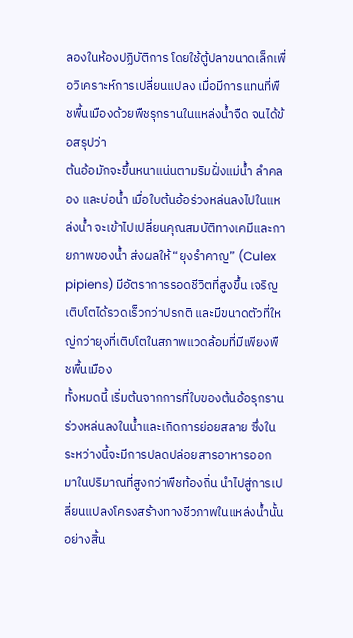ลองในห้องปฏิบัติการ โดยใช้ตู้ปลาขนาดเล็กเพื่อวิเคราะห์การเปลี่ยนแปลง เมื่อมีการแทนที่พืชพื้นเมืองด้วยพืชรุกรานในแหล่งน้ำจืด จนได้ข้อสรุปว่า
ต้นอ้อมักจะขึ้นหนาแน่นตามริมฝั่งแม่น้ำ ลำคลอง และบ่อน้ำ เมื่อใบต้นอ้อร่วงหล่นลงไปในแหล่งน้ำ จะเข้าไปเปลี่ยนคุณสมบัติทางเคมีและกายภาพของน้ำ ส่งผลให้ “ยุงรำคาญ” (Culex pipiens) มีอัตราการรอดชีวิตที่สูงขึ้น เจริญเติบโตได้รวดเร็วกว่าปรกติ และมีขนาดตัวที่ใหญ่กว่ายุงที่เติบโตในสภาพแวดล้อมที่มีเพียงพืชพื้นเมือง
ทั้งหมดนี้ เริ่มต้นจากการที่ใบของต้นอ้อรุกรานร่วงหล่นลงในน้ำและเกิดการย่อยสลาย ซึ่งในระหว่างนี้จะมีการปลดปล่อยสารอาหารออกมาในปริมาณที่สูงกว่าพืชท้องถิ่น นำไปสู่การเปลี่ยนแปลงโครงสร้างทางชีวภาพในแหล่งน้ำนั้นอย่างสิ้น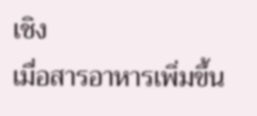เชิง
เมื่อสารอาหารเพิ่มขึ้น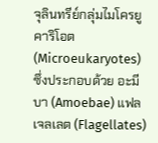จุลินทรีย์กลุ่มไมโครยูคาริโอต (Microeukaryotes) ซึ่งประกอบด้วย อะมีบา (Amoebae) แฟลเจลเลต (Flagellates)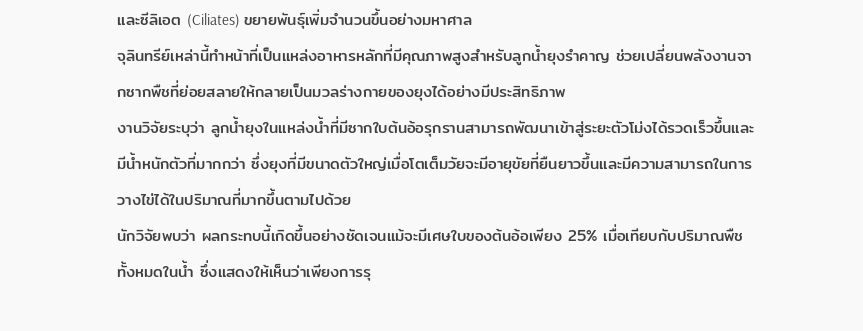และซีลิเอต (Ciliates) ขยายพันธุ์เพิ่มจำนวนขึ้นอย่างมหาศาล
จุลินทรีย์เหล่านี้ทำหน้าที่เป็นแหล่งอาหารหลักที่มีคุณภาพสูงสำหรับลูกน้ำยุงรำคาญ ช่วยเปลี่ยนพลังงานจากซากพืชที่ย่อยสลายให้กลายเป็นมวลร่างกายของยุงได้อย่างมีประสิทธิภาพ
งานวิจัยระบุว่า ลูกน้ำยุงในแหล่งน้ำที่มีซากใบต้นอ้อรุกรานสามารถพัฒนาเข้าสู่ระยะตัวโม่งได้รวดเร็วขึ้นและมีน้ำหนักตัวที่มากกว่า ซึ่งยุงที่มีขนาดตัวใหญ่เมื่อโตเต็มวัยจะมีอายุขัยที่ยืนยาวขึ้นและมีความสามารถในการวางไข่ได้ในปริมาณที่มากขึ้นตามไปด้วย
นักวิจัยพบว่า ผลกระทบนี้เกิดขึ้นอย่างชัดเจนแม้จะมีเศษใบของต้นอ้อเพียง 25% เมื่อเทียบกับปริมาณพืชทั้งหมดในน้ำ ซึ่งแสดงให้เห็นว่าเพียงการรุ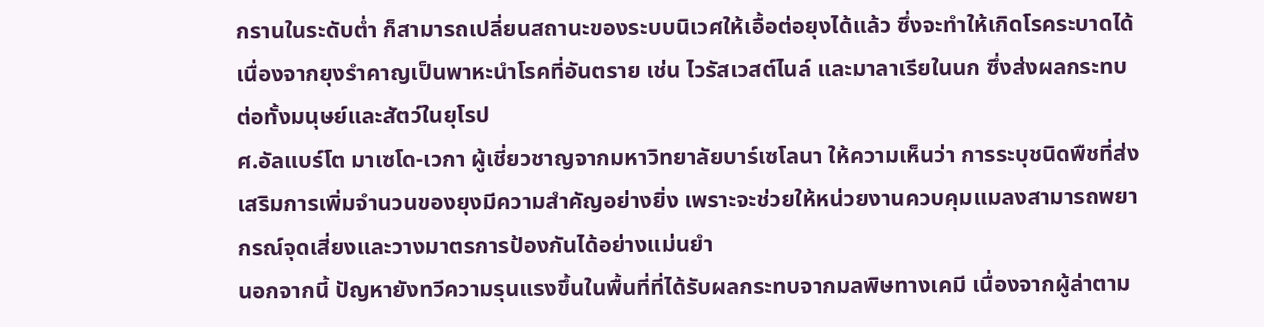กรานในระดับต่ำ ก็สามารถเปลี่ยนสถานะของระบบนิเวศให้เอื้อต่อยุงได้แล้ว ซึ่งจะทำให้เกิดโรคระบาดได้ เนื่องจากยุงรำคาญเป็นพาหะนำโรคที่อันตราย เช่น ไวรัสเวสต์ไนล์ และมาลาเรียในนก ซึ่งส่งผลกระทบต่อทั้งมนุษย์และสัตว์ในยุโรป
ศ.อัลแบร์โต มาเซโด-เวกา ผู้เชี่ยวชาญจากมหาวิทยาลัยบาร์เซโลนา ให้ความเห็นว่า การระบุชนิดพืชที่ส่งเสริมการเพิ่มจำนวนของยุงมีความสำคัญอย่างยิ่ง เพราะจะช่วยให้หน่วยงานควบคุมแมลงสามารถพยากรณ์จุดเสี่ยงและวางมาตรการป้องกันได้อย่างแม่นยำ
นอกจากนี้ ปัญหายังทวีความรุนแรงขึ้นในพื้นที่ที่ได้รับผลกระทบจากมลพิษทางเคมี เนื่องจากผู้ล่าตาม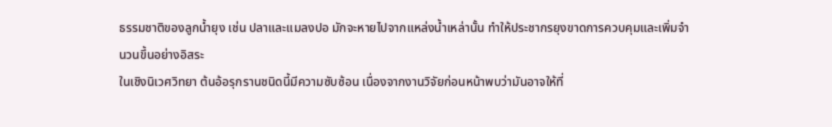ธรรมชาติของลูกน้ำยุง เช่น ปลาและแมลงปอ มักจะหายไปจากแหล่งน้ำเหล่านั้น ทำให้ประชากรยุงขาดการควบคุมและเพิ่มจำนวนขึ้นอย่างอิสระ
ในเชิงนิเวศวิทยา ต้นอ้อรุกรานชนิดนี้มีความซับซ้อน เนื่องจากงานวิจัยก่อนหน้าพบว่ามันอาจให้ที่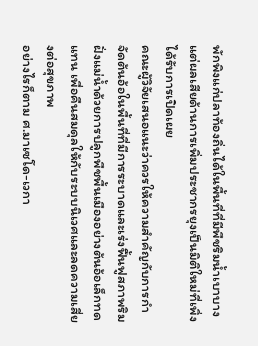พักพิงแก่ปลาท้องถิ่นได้ในพื้นที่ที่มีพืชริมน้ำเบาบาง แต่ผลเสียด้านการเพิ่มประชากรยุงเป็นมิติใหม่ที่เพิ่งได้รับการเปิดเผย
คณะผู้วิจัยเสนอแนะว่าควรให้ความสำคัญกับการกำจัดต้นอ้อในพื้นที่ที่มีการระบาดและเร่งฟื้นฟูสภาพริมฝั่งแม่น้ำด้วยการปลูกพืชพื้นเมืองอย่างต้นอ้อเล็กทดแทน เพื่อคืนสมดุลให้กับระบบนิเวศและลดความเสี่ยงต่อสุขภาพ
อย่างไรก็ตาม ศ.มาเซโด-เวกา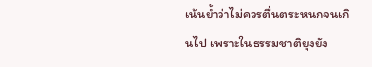เน้นย้ำว่าไม่ควรตื่นตระหนกจนเกินไป เพราะในธรรมชาติยุงยัง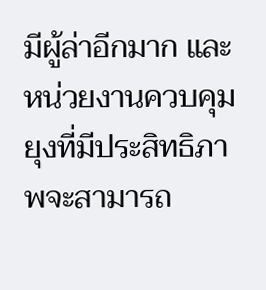มีผู้ล่าอีกมาก และหน่วยงานควบคุมยุงที่มีประสิทธิภาพจะสามารถ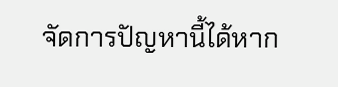จัดการปัญหานี้ได้หาก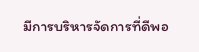มีการบริหารจัดการที่ดีพอ